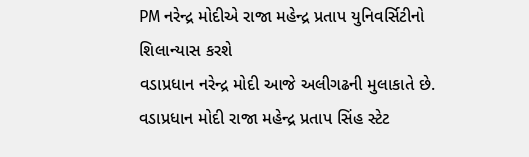PM નરેન્દ્ર મોદીએ રાજા મહેન્દ્ર પ્રતાપ યુનિવર્સિટીનો શિલાન્યાસ કરશે
વડાપ્રધાન નરેન્દ્ર મોદી આજે અલીગઢની મુલાકાતે છે. વડાપ્રધાન મોદી રાજા મહેન્દ્ર પ્રતાપ સિંહ સ્ટેટ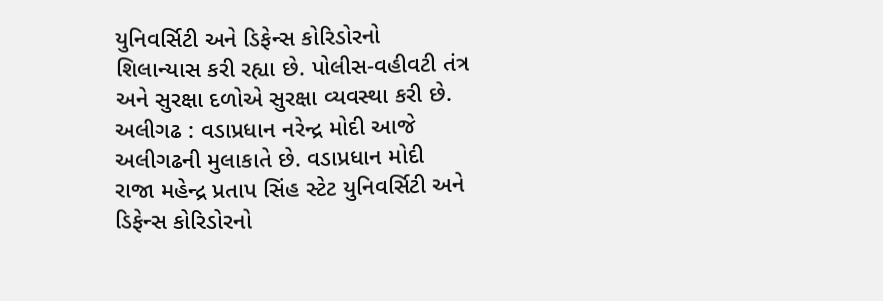યુનિવર્સિટી અને ડિફેન્સ કોરિડોરનો શિલાન્યાસ કરી રહ્યા છે. પોલીસ-વહીવટી તંત્ર અને સુરક્ષા દળોએ સુરક્ષા વ્યવસ્થા કરી છે.
અલીગઢ : વડાપ્રધાન નરેન્દ્ર મોદી આજે અલીગઢની મુલાકાતે છે. વડાપ્રધાન મોદી રાજા મહેન્દ્ર પ્રતાપ સિંહ સ્ટેટ યુનિવર્સિટી અને ડિફેન્સ કોરિડોરનો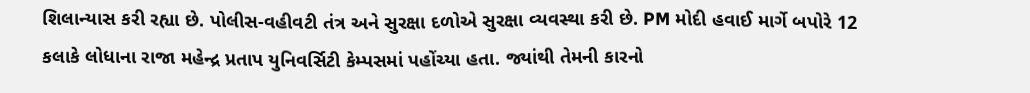શિલાન્યાસ કરી રહ્યા છે. પોલીસ-વહીવટી તંત્ર અને સુરક્ષા દળોએ સુરક્ષા વ્યવસ્થા કરી છે. PM મોદી હવાઈ માર્ગે બપોરે 12 કલાકે લોધાના રાજા મહેન્દ્ર પ્રતાપ યુનિવર્સિટી કેમ્પસમાં પહોંચ્યા હતા. જ્યાંથી તેમની કારનો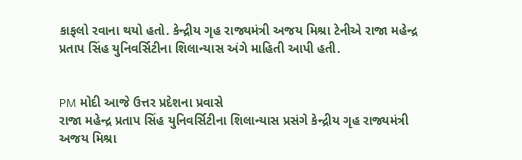કાફલો રવાના થયો હતો. કેન્દ્રીય ગૃહ રાજ્યમંત્રી અજય મિશ્રા ટેનીએ રાજા મહેન્દ્ર પ્રતાપ સિંહ યુનિવર્સિટીના શિલાન્યાસ અંગે માહિતી આપી હતી.


PM મોદી આજે ઉત્તર પ્રદેશના પ્રવાસે
રાજા મહેન્દ્ર પ્રતાપ સિંહ યુનિવર્સિટીના શિલાન્યાસ પ્રસંગે કેન્દ્રીય ગૃહ રાજ્યમંત્રી અજય મિશ્રા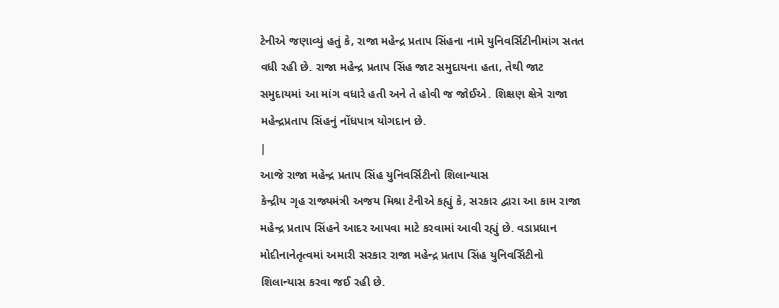ટેનીએ જણાવ્યું હતું કે, રાજા મહેન્દ્ર પ્રતાપ સિંહના નામે યુનિવર્સિટીનીમાંગ સતત વધી રહી છે. રાજા મહેન્દ્ર પ્રતાપ સિંહ જાટ સમુદાયના હતા, તેથી જાટ સમુદાયમાં આ માંગ વધારે હતી અને તે હોવી જ જોઈએ. શિક્ષણ ક્ષેત્રે રાજા મહેન્દ્રપ્રતાપ સિંહનું નોંધપાત્ર યોગદાન છે.
|
આજે રાજા મહેન્દ્ર પ્રતાપ સિંહ યુનિવર્સિટીનો શિલાન્યાસ
કેન્દ્રીય ગૃહ રાજ્યમંત્રી અજય મિશ્રા ટેનીએ કહ્યું કે, સરકાર દ્વારા આ કામ રાજા મહેન્દ્ર પ્રતાપ સિંહને આદર આપવા માટે કરવામાં આવી રહ્યું છે. વડાપ્રધાન મોદીનાનેતૃત્વમાં અમારી સરકાર રાજા મહેન્દ્ર પ્રતાપ સિંહ યુનિવર્સિટીનો શિલાન્યાસ કરવા જઈ રહી છે.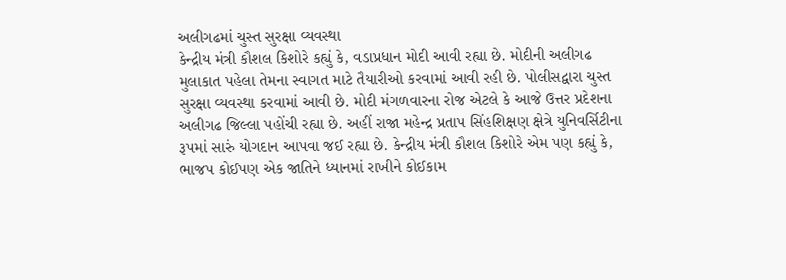અલીગઢમાં ચુસ્ત સુરક્ષા વ્યવસ્થા
કેન્દ્રીય મંત્રી કૌશલ કિશોરે કહ્યું કે, વડાપ્રધાન મોદી આવી રહ્યા છે. મોદીની અલીગઢ મુલાકાત પહેલા તેમના સ્વાગત માટે તૈયારીઓ કરવામાં આવી રહી છે. પોલીસદ્વારા ચુસ્ત સુરક્ષા વ્યવસ્થા કરવામાં આવી છે. મોદી મંગળવારના રોજ એટલે કે આજે ઉત્તર પ્રદેશના અલીગઢ જિલ્લા પહોંચી રહ્યા છે. અહીં રાજા મહેન્દ્ર પ્રતાપ સિંહશિક્ષણ ક્ષેત્રે યુનિવર્સિટીના રૂપમાં સારું યોગદાન આપવા જઈ રહ્યા છે. કેન્દ્રીય મંત્રી કૌશલ કિશોરે એમ પણ કહ્યું કે, ભાજપ કોઈપણ એક જાતિને ધ્યાનમાં રાખીને કોઈકામ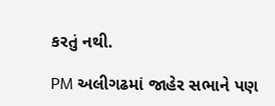કરતું નથી.

PM અલીગઢમાં જાહેર સભાને પણ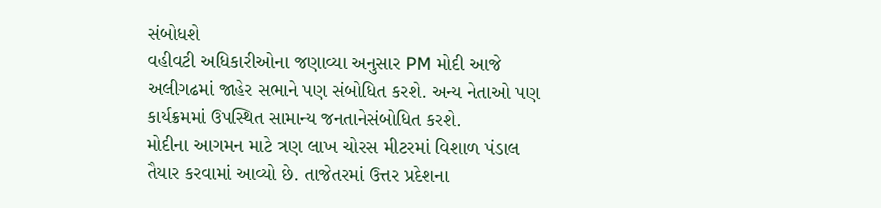સંબોધશે
વહીવટી અધિકારીઓના જણાવ્યા અનુસાર PM મોદી આજે અલીગઢમાં જાહેર સભાને પણ સંબોધિત કરશે. અન્ય નેતાઓ પણ કાર્યક્રમમાં ઉપસ્થિત સામાન્ય જનતાનેસંબોધિત કરશે.
મોદીના આગમન માટે ત્રણ લાખ ચોરસ મીટરમાં વિશાળ પંડાલ તૈયાર કરવામાં આવ્યો છે. તાજેતરમાં ઉત્તર પ્રદેશના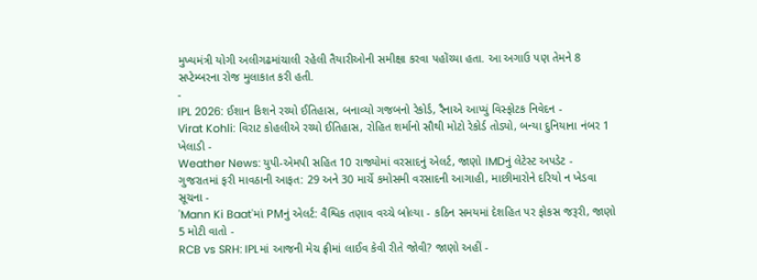મુખ્યમંત્રી યોગી અલીગઢમાંચાલી રહેલી તૈયારીઓની સમીક્ષા કરવા પહોંચ્યા હતા. આ અગાઉ પણ તેમને 8 સપ્ટેમ્બરના રોજ મુલાકાત કરી હતી.
-
IPL 2026: ઈશાન કિશને રચ્યો ઈતિહાસ, બનાવ્યો ગજબનો રેકોર્ડ, રૈનાએ આપ્યું વિસ્ફોટક નિવેદન -
Virat Kohli: વિરાટ કોહલીએ રચ્યો ઈતિહાસ, રોહિત શર્માનો સૌથી મોટો રેકોર્ડ તોડ્યો, બન્યા દુનિયાના નંબર 1 ખેલાડી -
Weather News: યુપી-એમપી સહિત 10 રાજ્યોમાં વરસાદનું એલર્ટ, જાણો IMDનું લેટેસ્ટ અપડેટ -
ગુજરાતમાં ફરી માવઠાની આફત: 29 અને 30 માર્ચે કમોસમી વરસાદની આગાહી, માછીમારોને દરિયો ન ખેડવા સૂચના -
'Mann Ki Baat'માં PMનું એલર્ટ: વૈશ્વિક તણાવ વચ્ચે બોલ્યા - કઠિન સમયમાં દેશહિત પર ફોકસ જરૂરી, જાણો 5 મોટી વાતો -
RCB vs SRH: IPLમાં આજની મેચ ફ્રીમાં લાઈવ કેવી રીતે જોવી? જાણો અહીં -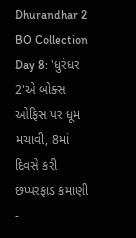Dhurandhar 2 BO Collection Day 8: 'ધુરંધર 2'એ બોક્સ ઓફિસ પર ધૂમ મચાવી, 8માં દિવસે કરી છપ્પરફાડ કમાણી -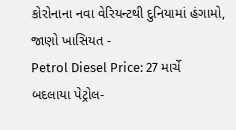કોરોનાના નવા વેરિયન્ટથી દુનિયામાં હંગામો, જાણો ખાસિયત -
Petrol Diesel Price: 27 માર્ચે બદલાયા પેટ્રોલ-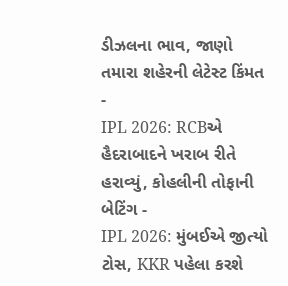ડીઝલના ભાવ, જાણો તમારા શહેરની લેટેસ્ટ કિંમત -
IPL 2026: RCBએ હૈદરાબાદને ખરાબ રીતે હરાવ્યું, કોહલીની તોફાની બેટિંગ -
IPL 2026: મુંબઈએ જીત્યો ટોસ, KKR પહેલા કરશે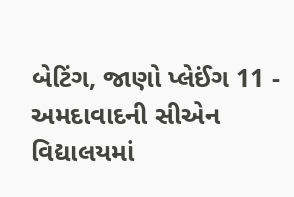બેટિંગ, જાણો પ્લેઈંગ 11 -
અમદાવાદની સીએન વિદ્યાલયમાં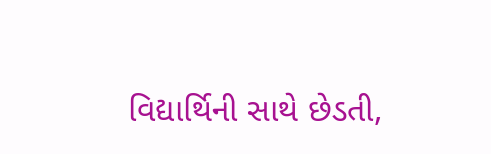વિદ્યાર્થિની સાથે છેડતી,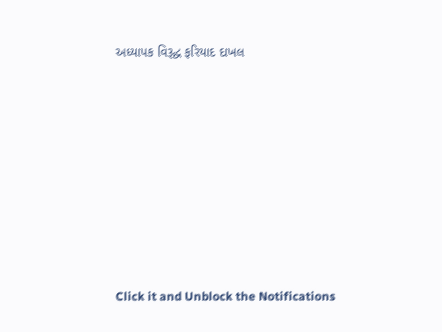અધ્યાપક વિરૂદ્ધ ફરિયાદ દાખલ









Click it and Unblock the Notifications